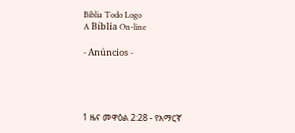Biblia Todo Logo
A Bíblia On-line

- Anúncios -




1 ዜና መዋዕል 2:28 - የአማርኛ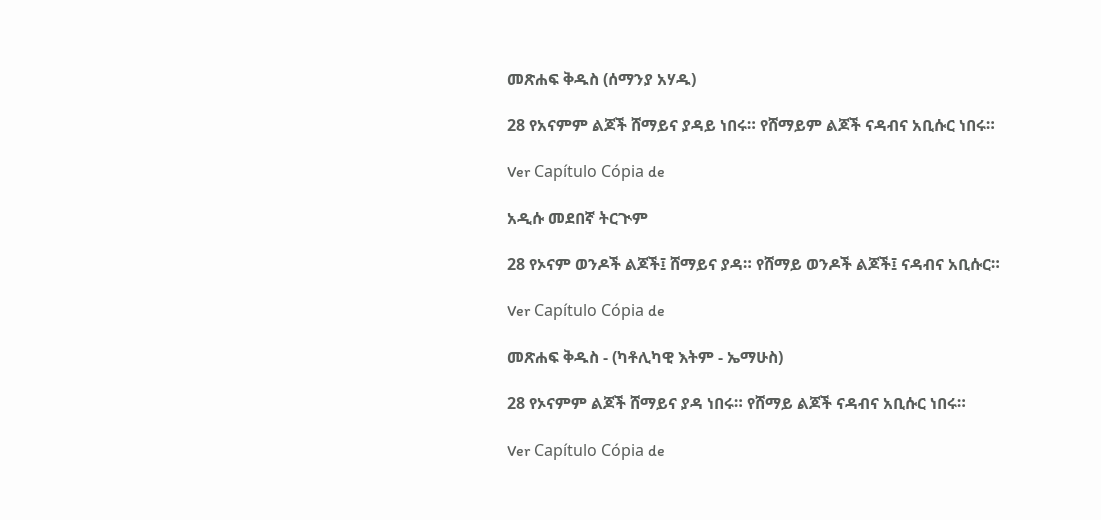መጽሐፍ ቅዱስ (ሰማንያ አሃዱ)

28 የአናምም ልጆች ሸማይና ያዳይ ነበሩ። የሸማይም ልጆች ናዳብና አቢሱር ነበሩ።

Ver Capítulo Cópia de

አዲሱ መደበኛ ትርጒም

28 የኦናም ወንዶች ልጆች፤ ሸማይና ያዳ። የሸማይ ወንዶች ልጆች፤ ናዳብና አቢሱር።

Ver Capítulo Cópia de

መጽሐፍ ቅዱስ - (ካቶሊካዊ እትም - ኤማሁስ)

28 የኦናምም ልጆች ሸማይና ያዳ ነበሩ። የሸማይ ልጆች ናዳብና አቢሱር ነበሩ።

Ver Capítulo Cópia de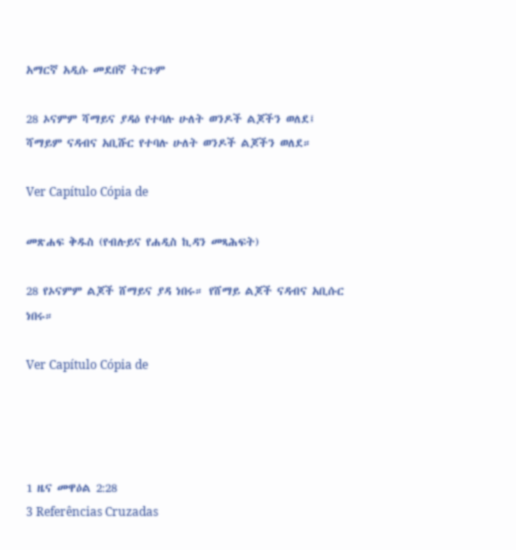አማርኛ አዲሱ መደበኛ ትርጉም

28 ኦናምም ሻማይና ያዳዕ የተባሉ ሁለት ወንዶች ልጆችን ወለደ፤ ሻማይም ናዳብና አቢሹር የተባሉ ሁለት ወንዶች ልጆችን ወለደ።

Ver Capítulo Cópia de

መጽሐፍ ቅዱስ (የብሉይና የሐዲስ ኪዳን መጻሕፍት)

28 የኦናምም ልጆች ሸማይና ያዳ ነበሩ። የሸማይ ልጆች ናዳብና አቢሱር ነበሩ።

Ver Capítulo Cópia de




1 ዜና መዋዕል 2:28
3 Referências Cruzadas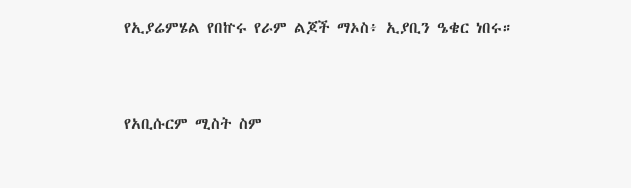የኢያሬምሄል የበኵሩ የራም ልጆች ማኦስ፥ ኢያቢን ዔቄር ነበሩ።


የአቢሱርም ሚስት ስም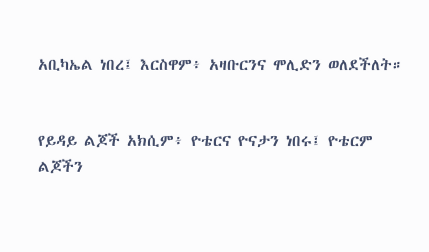አቢካኤል ነበረ፤ እርስዋም፥ አዛቡርንና ሞሊድን ወለደችለት።


የይዳይ ልጆች አክሲም፥ ዮቴርና ዮናታን ነበሩ፤ ዮቴርም ልጆችን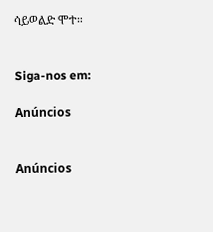ሳይወልድ ሞተ።


Siga-nos em:

Anúncios


Anúncios